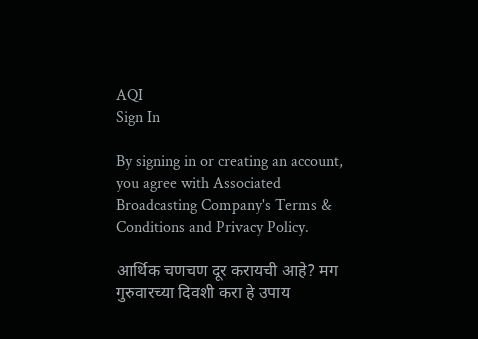AQI
Sign In

By signing in or creating an account, you agree with Associated Broadcasting Company's Terms & Conditions and Privacy Policy.

आर्थिक चणचण दूर करायची आहे? मग गुरुवारच्या दिवशी करा हे उपाय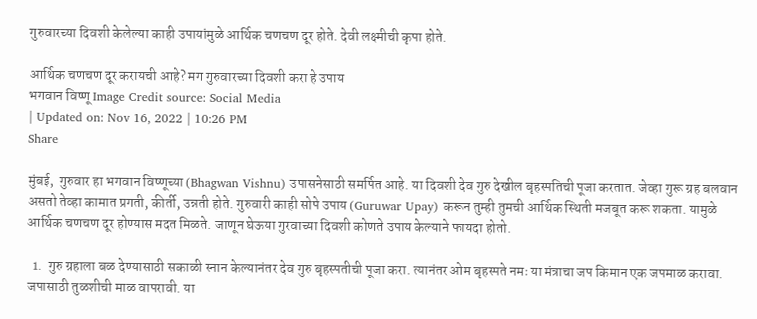गुरुवारच्या दिवशी केलेल्या काही उपायांमुळे आर्थिक चणचण दूर होते. देवी लक्ष्मीची कृपा होते.

आर्थिक चणचण दूर करायची आहे? मग गुरुवारच्या दिवशी करा हे उपाय
भगवान विष्णू Image Credit source: Social Media
| Updated on: Nov 16, 2022 | 10:26 PM
Share

मुंबई,  गुरुवार हा भगवान विष्णूच्या (Bhagwan Vishnu) उपासनेसाठी समर्पित आहे. या दिवशी देव गुरु देखील बृहस्पतिची पूजा करतात. जेव्हा गुरू ग्रह बलवान असतो तेव्हा कामात प्रगती, कीर्ती, उन्नती होते. गुरुवारी काही सोपे उपाय (Guruwar Upay) करून तुम्ही तुमची आर्थिक स्थिती मजबूत करू शकता. यामुळे आर्थिक चणचण दूर होण्यास मदत मिळते. जाणून घेऊया गुरवाच्या दिवशी कोणते उपाय केल्याने फायदा होतो.

  1.  गुरु ग्रहाला बळ देण्यासाठी सकाळी स्नान केल्यानंतर देव गुरु बृहस्पतीची पूजा करा. त्यानंतर ओम बृहस्पते नमः या मंत्राचा जप किमान एक जपमाळ करावा. जपासाठी तुळशीची माळ वापरावी. या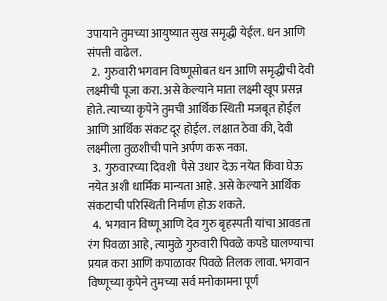उपायाने तुमच्या आयुष्यात सुख समृद्धी येईल. धन आणि संपत्ती वाढेल.
  2.  गुरुवारी भगवान विष्णूसोबत धन आणि समृद्धीची देवी लक्ष्मीची पूजा करा. असे केल्याने माता लक्ष्मी खूप प्रसन्न होते. त्याच्या कृपेने तुमची आर्थिक स्थिती मजबूत होईल आणि आर्थिक संकट दूर होईल. लक्षात ठेवा की, देवी लक्ष्मीला तुळशीची पाने अर्पण करू नका.
  3.  गुरुवारच्या दिवशी  पैसे उधार देऊ नयेत किंवा घेऊ नयेत अशी धार्मिक मान्यता आहे. असे केल्याने आर्थिक संकटाची परिस्थिती निर्माण होऊ शकते.
  4.  भगवान विष्णू आणि देव गुरु बृहस्पती यांचा आवडता रंग पिवळा आहे, त्यामुळे गुरुवारी पिवळे कपडे घालण्याचा प्रयत्न करा आणि कपाळावर पिवळे तिलक लावा. भगवान विष्णूच्या कृपेने तुमच्या सर्व मनोकामना पूर्ण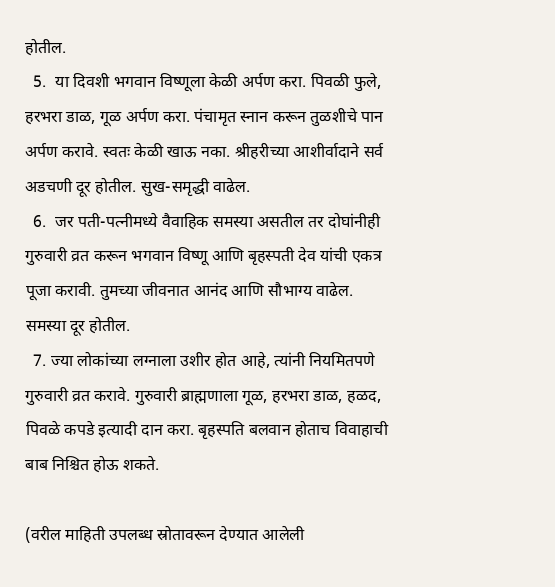होतील.
  5.  या दिवशी भगवान विष्णूला केळी अर्पण करा. पिवळी फुले, हरभरा डाळ, गूळ अर्पण करा. पंचामृत स्नान करून तुळशीचे पान अर्पण करावे. स्वतः केळी खाऊ नका. श्रीहरीच्या आशीर्वादाने सर्व अडचणी दूर होतील. सुख-समृद्धी वाढेल.
  6.  जर पती-पत्नीमध्ये वैवाहिक समस्या असतील तर दोघांनीही गुरुवारी व्रत करून भगवान विष्णू आणि बृहस्पती देव यांची एकत्र पूजा करावी. तुमच्या जीवनात आनंद आणि सौभाग्य वाढेल. समस्या दूर होतील.
  7. ज्या लोकांच्या लग्नाला उशीर होत आहे, त्यांनी नियमितपणे गुरुवारी व्रत करावे. गुरुवारी ब्राह्मणाला गूळ, हरभरा डाळ, हळद, पिवळे कपडे इत्यादी दान करा. बृहस्पति बलवान होताच विवाहाची बाब निश्चित होऊ शकते.

(वरील माहिती उपलब्ध स्रोतावरून देण्यात आलेली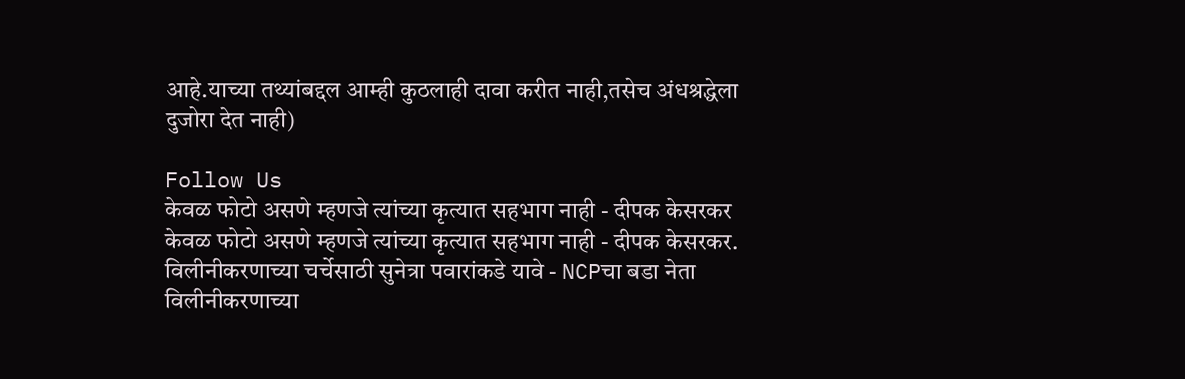आहे.याच्या तथ्यांबद्दल आम्ही कुठलाही दावा करीत नाही,तसेच अंधश्रद्धेला दुजोरा देत नाही)

Follow Us
केवळ फोटो असणे म्हणजे त्यांच्या कृत्यात सहभाग नाही - दीपक केसरकर
केवळ फोटो असणे म्हणजे त्यांच्या कृत्यात सहभाग नाही - दीपक केसरकर.
विलीनीकरणाच्या चर्चेसाठी सुनेत्रा पवारांकडे यावे - NCPचा बडा नेता
विलीनीकरणाच्या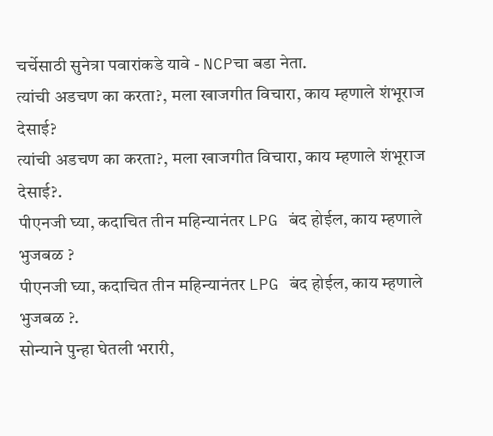चर्चेसाठी सुनेत्रा पवारांकडे यावे - NCPचा बडा नेता.
त्यांची अडचण का करता?, मला खाजगीत विचारा, काय म्हणाले शंभूराज देसाई?
त्यांची अडचण का करता?, मला खाजगीत विचारा, काय म्हणाले शंभूराज देसाई?.
पीएनजी घ्या, कदाचित तीन महिन्यानंतर LPG बंद होईल, काय म्हणाले भुजबळ ?
पीएनजी घ्या, कदाचित तीन महिन्यानंतर LPG बंद होईल, काय म्हणाले भुजबळ ?.
सोन्याने पुन्हा घेतली भरारी,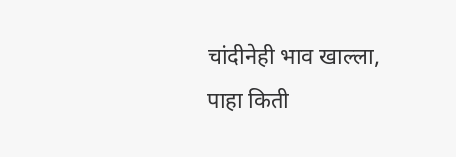चांदीनेही भाव खाल्ला, पाहा किती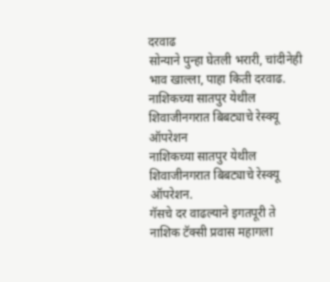दरवाढ
सोन्याने पुन्हा घेतली भरारी, चांदीनेही भाव खाल्ला, पाहा किती दरवाढ.
नाशिकच्या सातपुर येथील शिवाजीनगरात बिबट्याचे रेस्क्यू ऑपरेशन
नाशिकच्या सातपुर येथील शिवाजीनगरात बिबट्याचे रेस्क्यू ऑपरेशन.
गॅसचे दर वाढल्याने इगतपूरी ते नाशिक टॅक्सी प्रवास महागला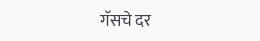गॅसचे दर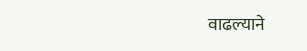वाढल्याने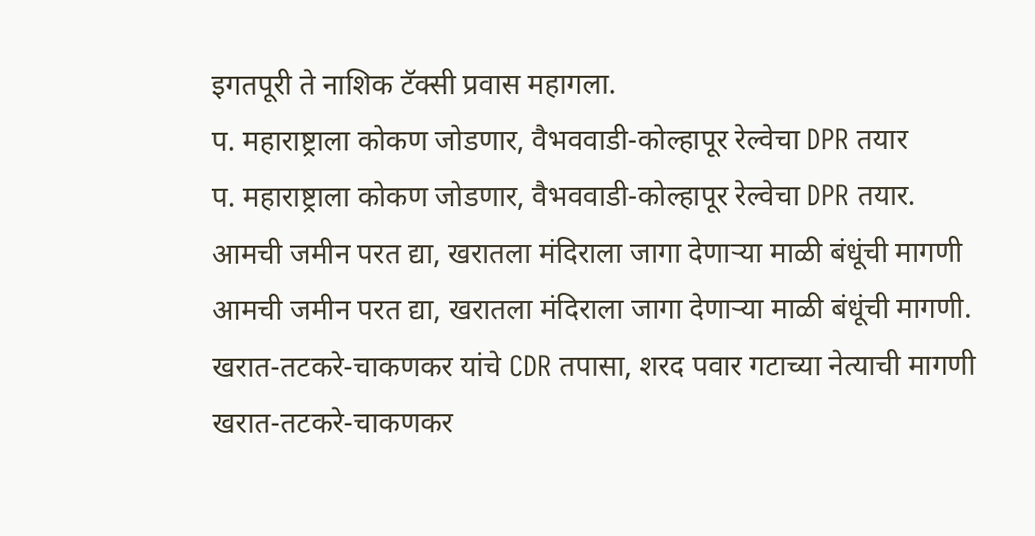इगतपूरी ते नाशिक टॅक्सी प्रवास महागला.
प. महाराष्ट्राला कोकण जोडणार, वैभववाडी-कोल्हापूर रेल्वेचा DPR तयार
प. महाराष्ट्राला कोकण जोडणार, वैभववाडी-कोल्हापूर रेल्वेचा DPR तयार.
आमची जमीन परत द्या, खरातला मंदिराला जागा देणाऱ्या माळी बंधूंची मागणी
आमची जमीन परत द्या, खरातला मंदिराला जागा देणाऱ्या माळी बंधूंची मागणी.
खरात-तटकरे-चाकणकर यांचे CDR तपासा, शरद पवार गटाच्या नेत्याची मागणी
खरात-तटकरे-चाकणकर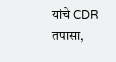यांचे CDR तपासा,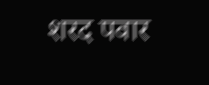शरद पवार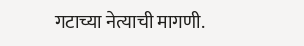गटाच्या नेत्याची मागणी.